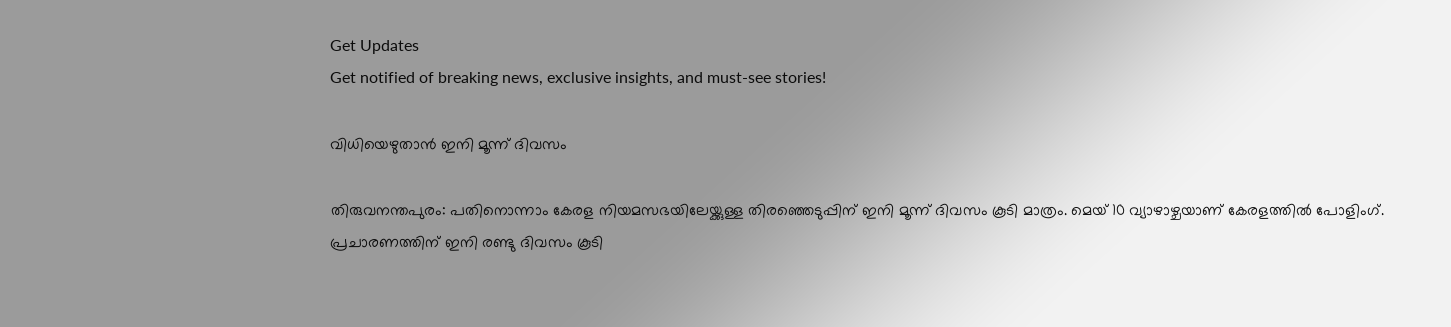Get Updates
Get notified of breaking news, exclusive insights, and must-see stories!

വിധിയെഴുതാന്‍ ഇനി മൂന്ന് ദിവസം

തിരുവനന്തപുരം: പതിനൊന്നാം കേരള നിയമസഭയിലേയ്ക്കുള്ള തിരഞ്ഞെടുപ്പിന് ഇനി മൂന്ന് ദിവസം കൂടി മാത്രം. മെയ് 10 വ്യാഴാഴ്ചയാണ് കേരളത്തില്‍ പോളിംഗ്. പ്രചാരണത്തിന് ഇനി രണ്ടു ദിവസം കൂടി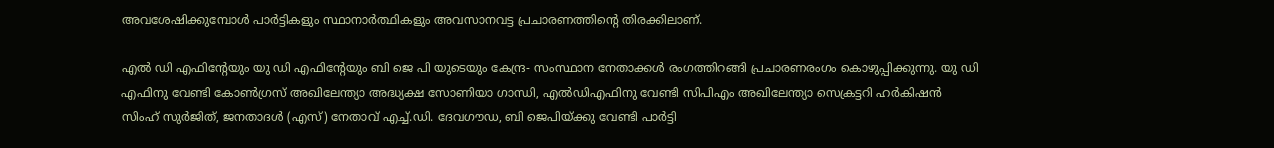അവശേഷിക്കുമ്പോള്‍ പാര്‍ട്ടികളും സ്ഥാനാര്‍ത്ഥികളും അവസാനവട്ട പ്രചാരണത്തിന്റെ തിരക്കിലാണ്.

എല്‍ ഡി എഫിന്റേയും യു ഡി എഫിന്റേയും ബി ജെ പി യുടെയും കേന്ദ്ര- സംസ്ഥാന നേതാക്കള്‍ രംഗത്തിറങ്ങി പ്രചാരണരംഗം കൊഴുപ്പിക്കുന്നു. യു ഡി എഫിനു വേണ്ടി കോണ്‍ഗ്രസ് അഖിലേന്ത്യാ അദ്ധ്യക്ഷ സോണിയാ ഗാന്ധി, എല്‍ഡിഎഫിനു വേണ്ടി സിപിഎം അഖിലേന്ത്യാ സെക്രട്ടറി ഹര്‍കിഷന്‍ സിംഹ് സുര്‍ജിത്, ജനതാദള്‍ (എസ്) നേതാവ് എച്ച്.ഡി. ദേവഗൗഡ, ബി ജെപിയ്ക്കു വേണ്ടി പാര്‍ട്ടി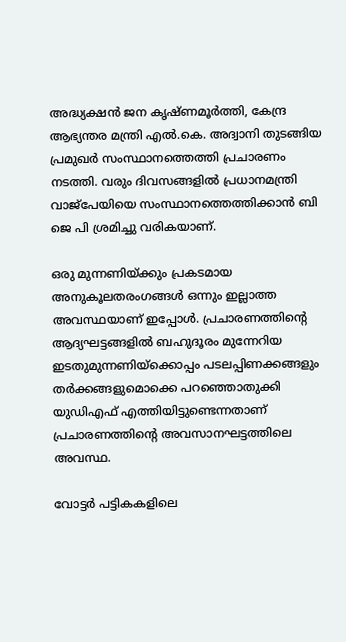അദ്ധ്യക്ഷന്‍ ജന കൃഷ്ണമൂര്‍ത്തി, കേന്ദ്ര ആഭ്യന്തര മന്ത്രി എല്‍.കെ. അദ്വാനി തുടങ്ങിയ പ്രമുഖര്‍ സംസ്ഥാനത്തെത്തി പ്രചാരണം നടത്തി. വരും ദിവസങ്ങളില്‍ പ്രധാനമന്ത്രി വാജ്പേയിയെ സംസ്ഥാനത്തെത്തിക്കാന്‍ ബി ജെ പി ശ്രമിച്ചു വരികയാണ്.

ഒരു മുന്നണിയ്ക്കും പ്രകടമായ അനുകൂലതരംഗങ്ങള്‍ ഒന്നും ഇല്ലാത്ത അവസ്ഥയാണ് ഇപ്പോള്‍. പ്രചാരണത്തിന്റെ ആദ്യഘട്ടങ്ങളില്‍ ബഹുദൂരം മുന്നേറിയ ഇടതുമുന്നണിയ്ക്കൊപ്പം പടലപ്പിണക്കങ്ങളും തര്‍ക്കങ്ങളുമൊക്കെ പറഞ്ഞൊതുക്കി യുഡിഎഫ് എത്തിയിട്ടുണ്ടെന്നതാണ് പ്രചാരണത്തിന്റെ അവസാനഘട്ടത്തിലെ അവസ്ഥ.

വോട്ടര്‍ പട്ടികകളിലെ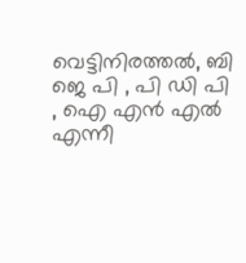വെട്ടിനിരത്തല്‍, ബി ജെ പി , പി ഡി പി , ഐ എന്‍ എല്‍ എന്നീ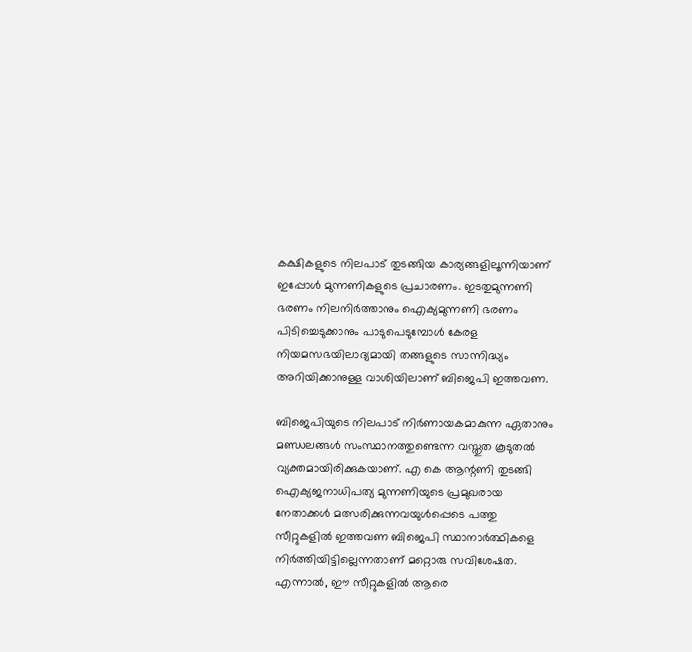കക്ഷികളുടെ നിലപാട് തുടങ്ങിയ കാര്യങ്ങളിലൂന്നിയാണ് ഇപ്പോള്‍ മുന്നണികളുടെ പ്രചാരണം. ഇടതുമുന്നണി ഭരണം നിലനിര്‍ത്താനും ഐക്യമുന്നണി ഭരണം പിടിച്ചെടുക്കാനും പാടുപെടുമ്പോള്‍ കേരള നിയമസഭയിലാദ്യമായി തങ്ങളുടെ സാന്നിദ്ധ്യം അറിയിക്കാനുള്ള വാശിയിലാണ് ബിജെപി ഇത്തവണ.

ബിജെപിയുടെ നിലപാട് നിര്‍ണായകമാകുന്ന ഏതാനും മണ്ഡലങ്ങള്‍ സംസ്ഥാനത്തുണ്ടെന്ന വസ്തുത കൂടുതല്‍ വ്യക്തമായിരിക്കുകയാണ്. എ കെ ആന്റണി തുടങ്ങി ഐക്യജനാധിപത്യ മുന്നണിയുടെ പ്രമുഖരായ നേതാക്കള്‍ മത്സരിക്കുന്നവയുള്‍പ്പെടെ പത്തു സീറ്റുകളില്‍ ഇത്തവണ ബിജെപി സ്ഥാനാര്‍ത്ഥികളെ നിര്‍ത്തിയിട്ടില്ലെന്നതാണ് മറ്റൊരു സവിശേഷത. എന്നാല്‍, ഈ സീറ്റുകളില്‍ ആരെ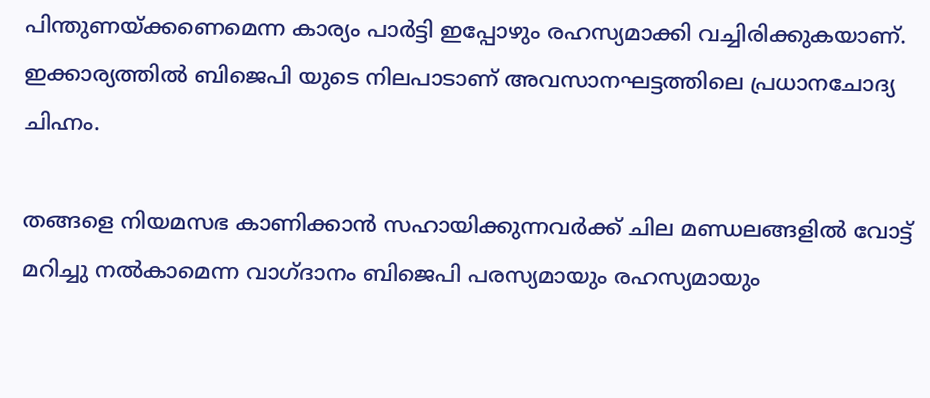പിന്തുണയ്ക്കണെമെന്ന കാര്യം പാര്‍ട്ടി ഇപ്പോഴും രഹസ്യമാക്കി വച്ചിരിക്കുകയാണ്. ഇക്കാര്യത്തില്‍ ബിജെപി യുടെ നിലപാടാണ് അവസാനഘട്ടത്തിലെ പ്രധാനചോദ്യ ചിഹ്നം.

തങ്ങളെ നിയമസഭ കാണിക്കാന്‍ സഹായിക്കുന്നവര്‍ക്ക് ചില മണ്ഡലങ്ങളില്‍ വോട്ട് മറിച്ചു നല്‍കാമെന്ന വാഗ്ദാനം ബിജെപി പരസ്യമായും രഹസ്യമായും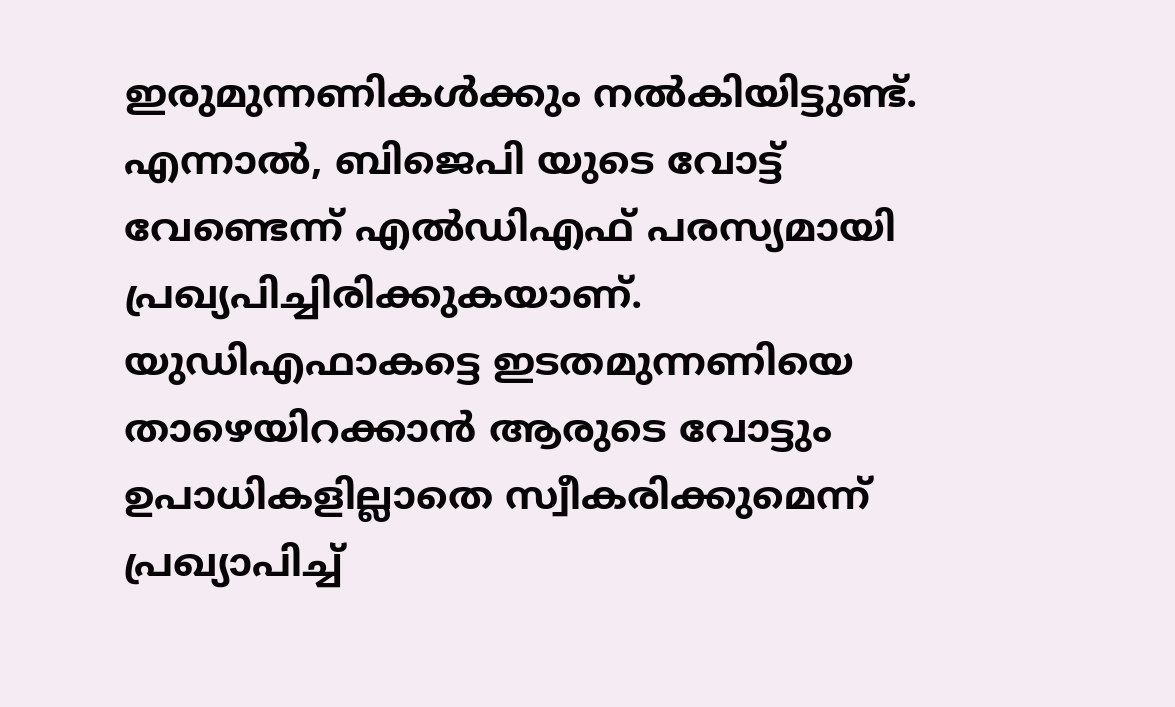ഇരുമുന്നണികള്‍ക്കും നല്‍കിയിട്ടുണ്ട്. എന്നാല്‍, ബിജെപി യുടെ വോട്ട് വേണ്ടെന്ന് എല്‍ഡിഎഫ് പരസ്യമായി പ്രഖ്യപിച്ചിരിക്കുകയാണ്. യുഡിഎഫാകട്ടെ ഇടതമുന്നണിയെ താഴെയിറക്കാന്‍ ആരുടെ വോട്ടും ഉപാധികളില്ലാതെ സ്വീകരിക്കുമെന്ന് പ്രഖ്യാപിച്ച്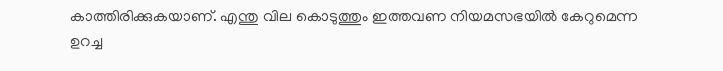കാത്തിരിക്കുകയാണ്. എന്തു വില കൊടുത്തും ഇത്തവണ നിയമസഭയില്‍ കേറുമെന്ന ഉറച്ച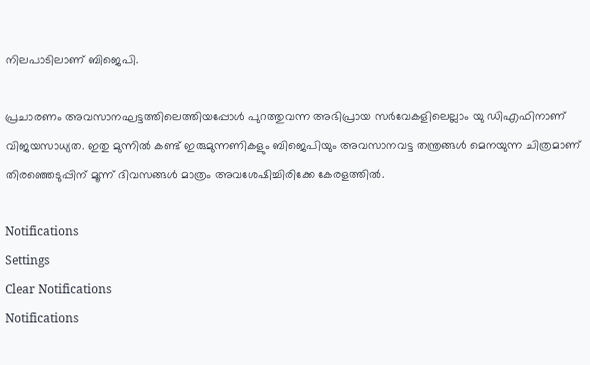നിലപാടിലാണ് ബിജെപി.

പ്രചാരണം അവസാനഘട്ടത്തിലെത്തിയപ്പോള്‍ പുറത്തുവന്ന അഭിപ്രായ സര്‍വേകളിലെല്ലാം യു ഡിഎഫിനാണ് വിജയസാധ്യത. ഇതു മുന്നില്‍ കണ്ട് ഇരുമുന്നണികളും ബിജെപിയും അവസാനവട്ട തന്ത്രങ്ങള്‍ മെനയുന്ന ചിത്രമാണ് തിരഞ്ഞെടുപ്പിന് മൂന്ന് ദിവസങ്ങള്‍ മാത്രം അവശേഷിച്ചിരിക്കേ കേരളത്തില്‍.

Notifications
Settings
Clear Notifications
Notifications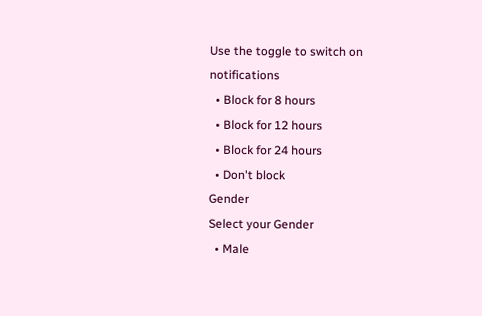Use the toggle to switch on notifications
  • Block for 8 hours
  • Block for 12 hours
  • Block for 24 hours
  • Don't block
Gender
Select your Gender
  • Male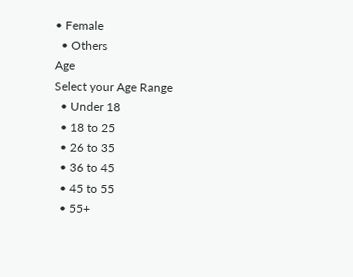• Female
  • Others
Age
Select your Age Range
  • Under 18
  • 18 to 25
  • 26 to 35
  • 36 to 45
  • 45 to 55
  • 55+